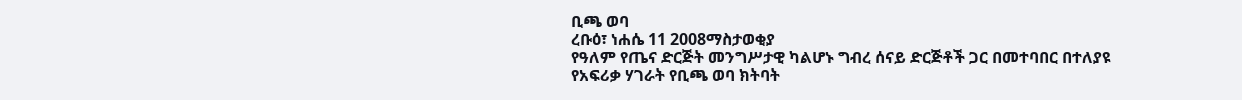ቢጫ ወባ
ረቡዕ፣ ነሐሴ 11 2008ማስታወቂያ
የዓለም የጤና ድርጅት መንግሥታዊ ካልሆኑ ግብረ ሰናይ ድርጅቶች ጋር በመተባበር በተለያዩ የአፍሪቃ ሃገራት የቢጫ ወባ ክትባት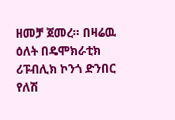ዘመቻ ጀመረ። በዛሬዉ ዕለት በዴሞክራቲክ ሪፑብሊክ ኮንጎ ድንበር የለሽ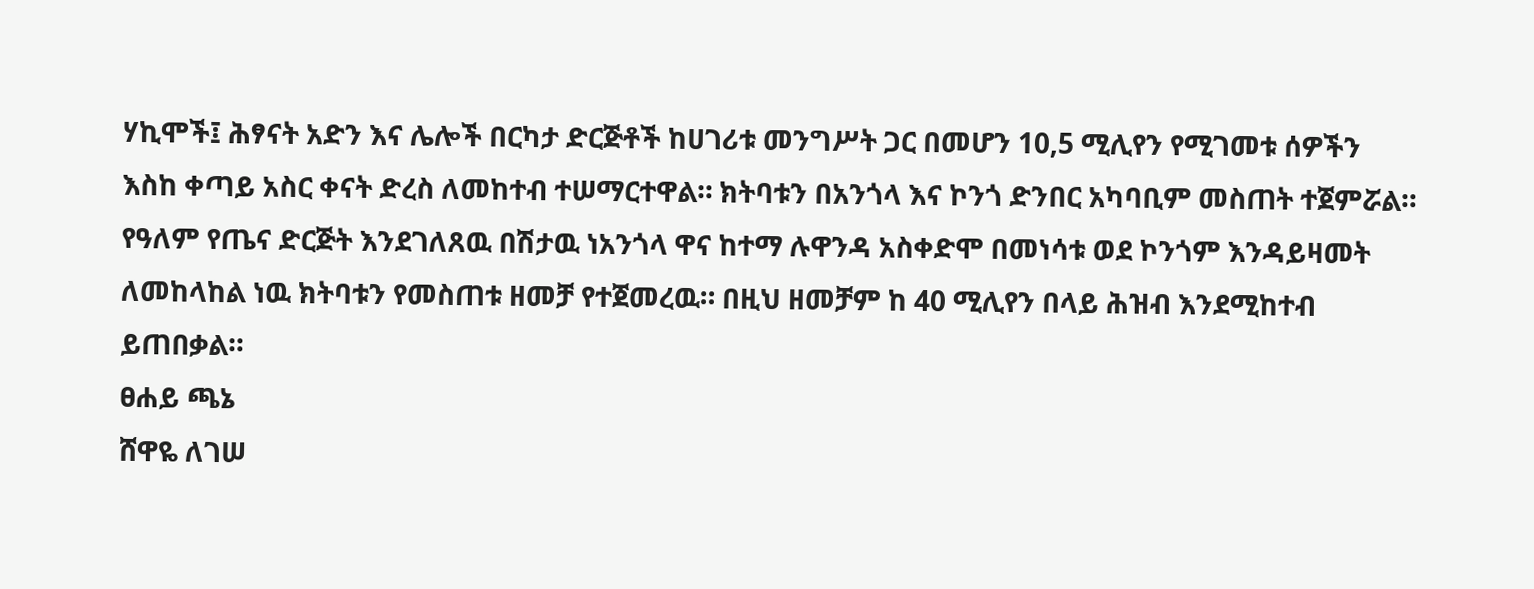ሃኪሞች፤ ሕፃናት አድን እና ሌሎች በርካታ ድርጅቶች ከሀገሪቱ መንግሥት ጋር በመሆን 10,5 ሚሊየን የሚገመቱ ሰዎችን እስከ ቀጣይ አስር ቀናት ድረስ ለመከተብ ተሠማርተዋል። ክትባቱን በአንጎላ እና ኮንጎ ድንበር አካባቢም መስጠት ተጀምሯል። የዓለም የጤና ድርጅት እንደገለጸዉ በሽታዉ ነአንጎላ ዋና ከተማ ሉዋንዳ አስቀድሞ በመነሳቱ ወደ ኮንጎም እንዳይዛመት ለመከላከል ነዉ ክትባቱን የመስጠቱ ዘመቻ የተጀመረዉ። በዚህ ዘመቻም ከ 40 ሚሊየን በላይ ሕዝብ እንደሚከተብ ይጠበቃል።
ፀሐይ ጫኔ
ሸዋዬ ለገሠ